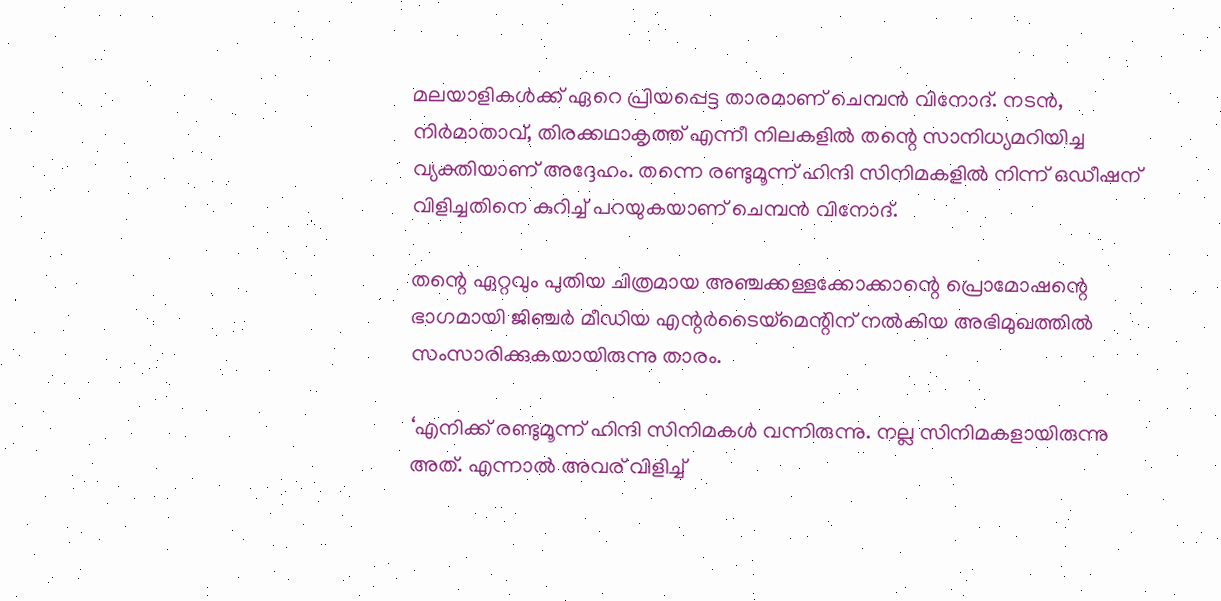മലയാളികള്‍ക്ക് ഏറെ പ്രിയപ്പെട്ട താരമാണ് ചെമ്പന്‍ വിനോദ്. നടന്‍, നിര്‍മാതാവ്, തിരക്കഥാകൃത്ത് എന്നീ നിലകളില്‍ തന്റെ സാനിധ്യമറിയിച്ച വ്യക്തിയാണ് അദ്ദേഹം. തന്നെ രണ്ടുമൂന്ന് ഹിന്ദി സിനിമകളില്‍ നിന്ന് ഒഡീഷന് വിളിച്ചതിനെ കുറിച്ച് പറയുകയാണ് ചെമ്പന്‍ വിനോദ്.

തന്റെ ഏറ്റവും പുതിയ ചിത്രമായ അഞ്ചക്കള്ളക്കോക്കാന്റെ പ്രൊമോഷന്റെ ഭാഗമായി ജിഞ്ചര്‍ മീഡിയ എന്റര്‍ടൈയ്മെന്റിന് നല്‍കിയ അഭിമുഖത്തില്‍ സംസാരിക്കുകയായിരുന്നു താരം.

‘എനിക്ക് രണ്ടുമൂന്ന് ഹിന്ദി സിനിമകള്‍ വന്നിരുന്നു. നല്ല സിനിമകളായിരുന്നു അത്. എന്നാല്‍ അവര് വിളിച്ച്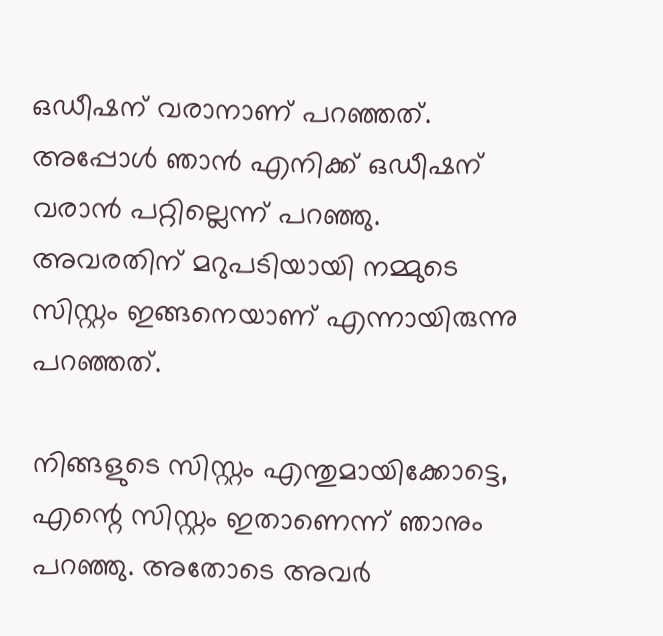ഒഡീഷന് വരാനാണ് പറഞ്ഞത്. അപ്പോള്‍ ഞാന്‍ എനിക്ക് ഒഡീഷന് വരാന്‍ പറ്റില്ലെന്ന് പറഞ്ഞു. അവരതിന് മറുപടിയായി നമ്മുടെ സിസ്റ്റം ഇങ്ങനെയാണ് എന്നായിരുന്നു പറഞ്ഞത്.

നിങ്ങളുടെ സിസ്റ്റം എന്തുമായിക്കോട്ടെ, എന്റെ സിസ്റ്റം ഇതാണെന്ന് ഞാനും പറഞ്ഞു. അതോടെ അവര്‍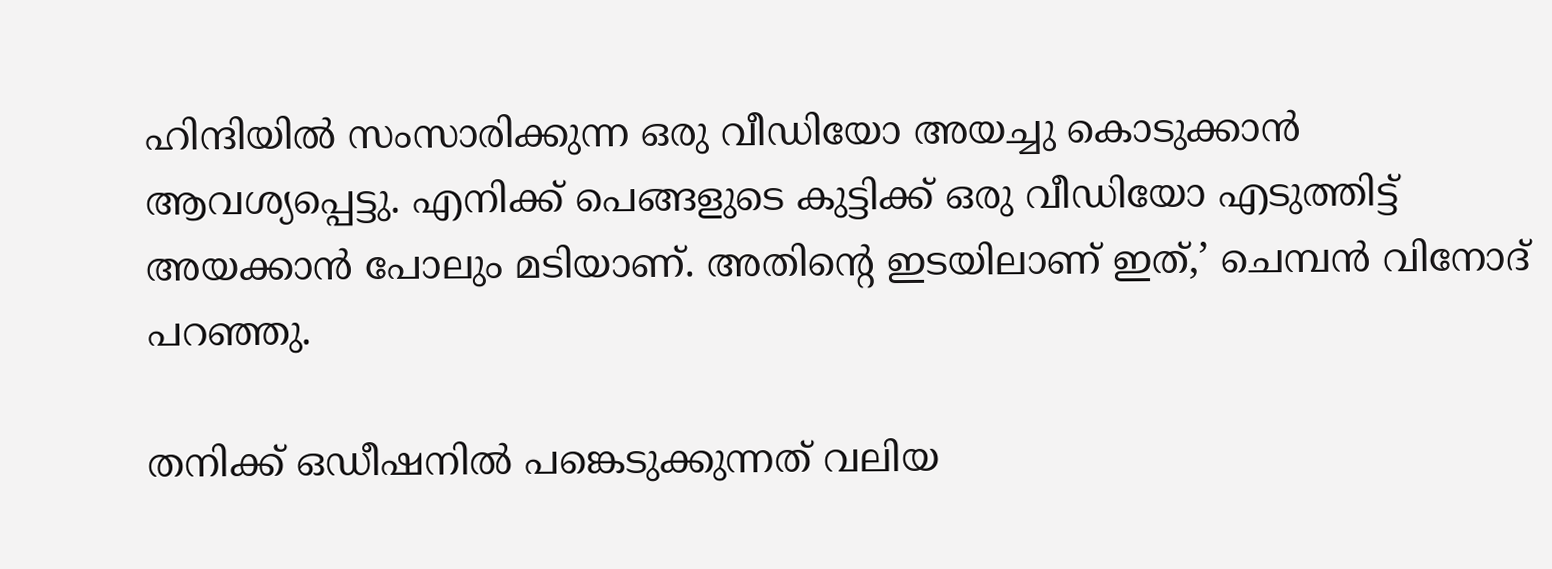ഹിന്ദിയില്‍ സംസാരിക്കുന്ന ഒരു വീഡിയോ അയച്ചു കൊടുക്കാന്‍ ആവശ്യപ്പെട്ടു. എനിക്ക് പെങ്ങളുടെ കുട്ടിക്ക് ഒരു വീഡിയോ എടുത്തിട്ട് അയക്കാന്‍ പോലും മടിയാണ്. അതിന്റെ ഇടയിലാണ് ഇത്,’ ചെമ്പന്‍ വിനോദ് പറഞ്ഞു.

തനിക്ക് ഒഡീഷനില്‍ പങ്കെടുക്കുന്നത് വലിയ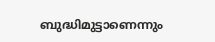ബുദ്ധിമുട്ടാണെന്നും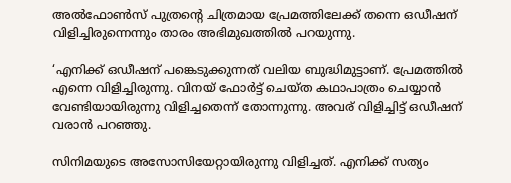അല്‍ഫോണ്‍സ് പുത്രന്റെ ചിത്രമായ പ്രേമത്തിലേക്ക് തന്നെ ഒഡീഷന് വിളിച്ചിരുന്നെന്നും താരം അഭിമുഖത്തില്‍ പറയുന്നു.

‘എനിക്ക് ഒഡീഷന് പങ്കെടുക്കുന്നത് വലിയ ബുദ്ധിമുട്ടാണ്. പ്രേമത്തില്‍ എന്നെ വിളിച്ചിരുന്നു. വിനയ് ഫോര്‍ട്ട് ചെയ്ത കഥാപാത്രം ചെയ്യാന്‍ വേണ്ടിയായിരുന്നു വിളിച്ചതെന്ന് തോന്നുന്നു. അവര് വിളിച്ചിട്ട് ഒഡീഷന് വരാന്‍ പറഞ്ഞു.

സിനിമയുടെ അസോസിയേറ്റായിരുന്നു വിളിച്ചത്. എനിക്ക് സത്യം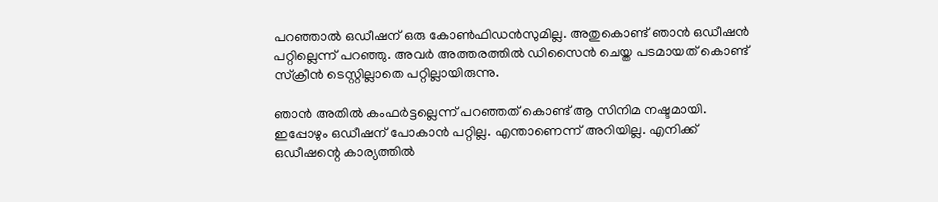പറഞ്ഞാല്‍ ഒഡീഷന് ഒരു കോണ്‍ഫിഡന്‍സുമില്ല. അതുകൊണ്ട് ഞാന്‍ ഒഡീഷന്‍ പറ്റില്ലെന്ന് പറഞ്ഞു. അവര്‍ അത്തരത്തില്‍ ഡിസൈന്‍ ചെയ്ത പടമായത് കൊണ്ട് സ്‌ക്രീന്‍ ടെസ്റ്റില്ലാതെ പറ്റില്ലായിരുന്നു.

ഞാന്‍ അതില്‍ കംഫര്‍ട്ടല്ലെന്ന് പറഞ്ഞത് കൊണ്ട് ആ സിനിമ നഷ്ടമായി. ഇപ്പോഴും ഒഡീഷന് പോകാന്‍ പറ്റില്ല. എന്താണെന്ന് അറിയില്ല. എനിക്ക് ഒഡീഷന്റെ കാര്യത്തില്‍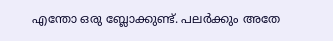എന്തോ ഒരു ബ്ലോക്കുണ്ട്. പലര്‍ക്കും അതേ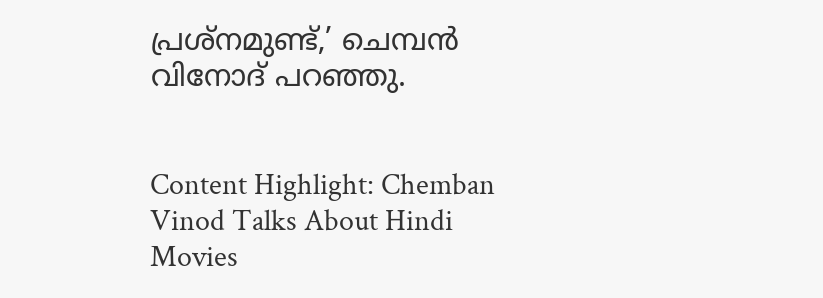പ്രശ്നമുണ്ട്,’ ചെമ്പന്‍ വിനോദ് പറഞ്ഞു.


Content Highlight: Chemban Vinod Talks About Hindi Movies